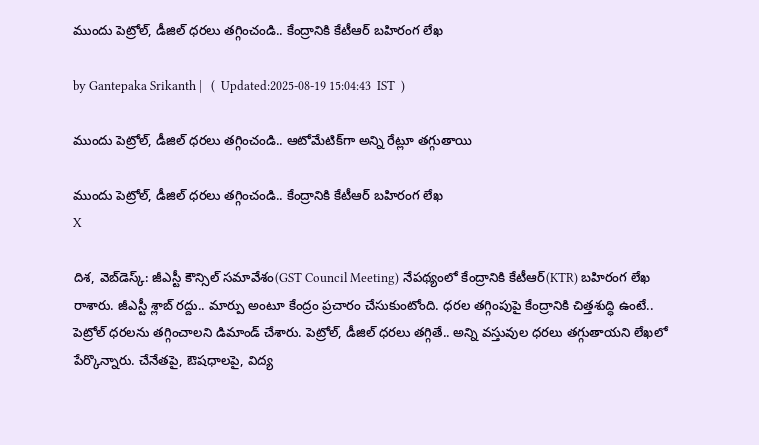ముందు పెట్రోల్‌, డీజిల్‌ ధరలు తగ్గించండి.. కేంద్రానికి కేటీఆర్ బహిరంగ లేఖ

by Gantepaka Srikanth |   (  Updated:2025-08-19 15:04:43  IST  )

ముందు పెట్రోల్‌, డీజిల్‌ ధరలు తగ్గించండి.. ఆటోమేటిక్‌గా అన్ని రేట్లూ తగ్గుతాయి

ముందు పెట్రోల్‌, డీజిల్‌ ధరలు తగ్గించండి.. కేంద్రానికి కేటీఆర్ బహిరంగ లేఖ
X

దిశ, వెబ్‌డెస్క్: జీఎస్టీ కౌన్సిల్‌ సమావేశం(GST Council Meeting) నేపథ్యంలో కేంద్రానికి కేటీఆర్(KTR) బహిరంగ లేఖ రాశారు. జీఎస్టీ శ్లాబ్‌ రద్దు.. మార్పు అంటూ కేంద్రం ప్రచారం చేసుకుంటోంది. ధరల తగ్గింపుపై కేంద్రానికి చిత్తశుద్ధి ఉంటే.. పెట్రోల్‌ ధరలను తగ్గించాలని డిమాండ్ చేశారు. పెట్రోల్‌, డీజిల్‌ ధరలు తగ్గితే.. అన్ని వస్తువుల ధరలు తగ్గుతాయని లేఖలో పేర్కొన్నారు. చేనేతపై, ఔషధాలపై, విద్య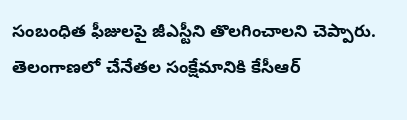సంబంధిత ఫీజులపై జీఎస్టీని తొలగించాలని చెప్పారు. తెలంగాణలో చేనేతల సంక్షేమానికి కేసీఆర్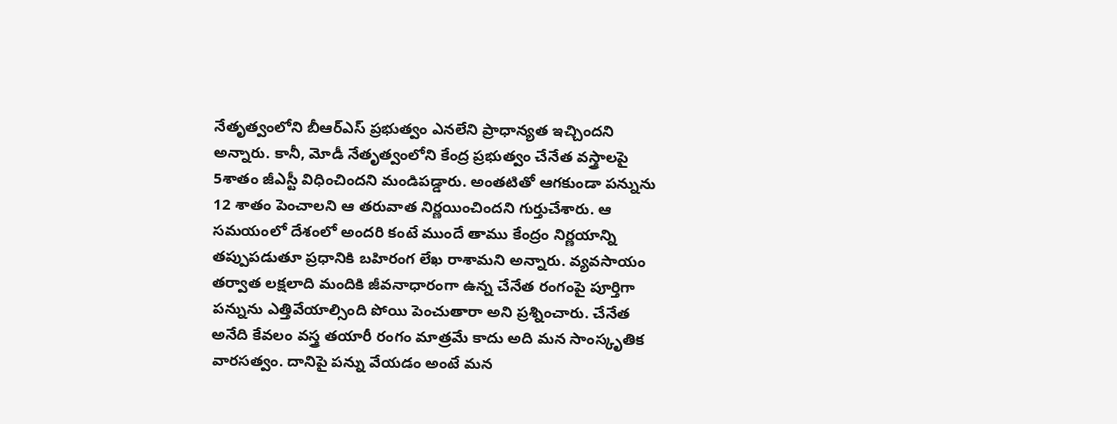నేతృత్వంలోని బీఆర్ఎస్ ప్రభుత్వం ఎనలేని ప్రాధాన్యత ఇచ్చిందని అన్నారు. కానీ, మోడీ నేతృత్వంలోని కేంద్ర ప్రభుత్వం చేనేత వస్త్రాలపై 5శాతం జీఎస్టీ విధించిందని మండిపడ్డారు. అంతటితో ఆగకుండా పన్నును 12 శాతం పెంచాలని ఆ తరువాత నిర్ణయించిందని గుర్తుచేశారు. ఆ సమయంలో దేశంలో అందరి కంటే ముందే తాము కేంద్రం నిర్ణయాన్ని తప్పుపడుతూ ప్రధానికి బహిరంగ లేఖ రాశామని అన్నారు. వ్యవసాయం తర్వాత లక్షలాది మందికి జీవనాధారంగా ఉన్న చేనేత రంగంపై పూర్తిగా పన్నును ఎత్తివేయాల్సింది పోయి పెంచుతారా అని ప్రశ్నించారు. చేనేత అనేది కేవలం వస్త్ర తయారీ రంగం మాత్రమే కాదు అది మన సాంస్కృతిక వారసత్వం. దానిపై పన్ను వేయడం అంటే మన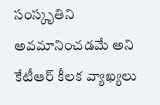సంస్కృతిని అవమానించడమే అని కేటీఆర్ కీలక వ్యాఖ్యలు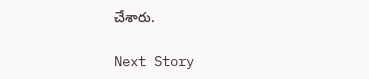చేశారు.

Next Story